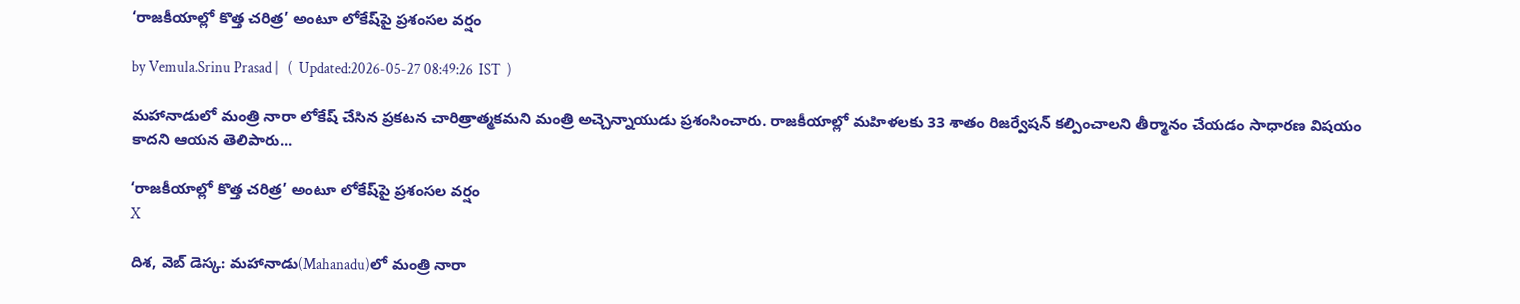‘రాజకీయాల్లో కొత్త చరిత్ర’ అంటూ లోకేష్‌పై ప్రశంసల వర్షం

by Vemula.Srinu Prasad |   (  Updated:2026-05-27 08:49:26  IST  )

మహానాడులో మంత్రి నారా లోకేష్ చేసిన ప్రకటన చారిత్రాత్మకమని మంత్రి అచ్చెన్నాయుడు ప్రశంసించారు. రాజకీయాల్లో మహిళలకు 33 శాతం రిజర్వేషన్ కల్పించాలని తీర్మానం చేయడం సాధారణ విషయం కాదని ఆయన తెలిపారు...

‘రాజకీయాల్లో కొత్త చరిత్ర’ అంటూ లోకేష్‌పై ప్రశంసల వర్షం
X

దిశ, వెబ్ డెస్క: మహానాడు(Mahanadu)లో మంత్రి నారా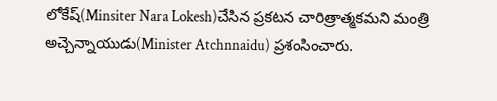లోకేష్(Minsiter Nara Lokesh)చేసిన ప్రకటన చారిత్రాత్మకమని మంత్రి అచ్చెన్నాయుడు(Minister Atchnnaidu) ప్రశంసించారు.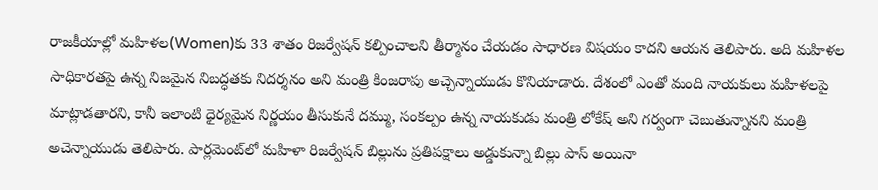రాజకీయాల్లో మహిళల(Women)కు 33 శాతం రిజర్వేషన్ కల్పించాలని తీర్మానం చేయడం సాధారణ విషయం కాదని ఆయన తెలిపారు. అది మహిళల సాధికారతపై ఉన్న నిజమైన నిబద్ధతకు నిదర్శనం అని మంత్రి కింజ‌రాపు అచ్చెన్నాయుడు కొనియాడారు. దేశంలో ఎంతో మంది నాయకులు మహిళలపై మాట్లాడతారని, కానీ ఇలాంటి ధైర్యమైన నిర్ణయం తీసుకునే దమ్ము, సంకల్పం ఉన్న నాయకుడు మంత్రి లోకేష్ అని గర్వంగా చెబుతున్నానని మంత్రి అచెన్నాయుడు తెలిపారు. పార్లమెంట్‌లో మహిళా రిజర్వేషన్ బిల్లును ప్రతిపక్షాలు అడ్డుకున్నా బిల్లు పాస్ అయినా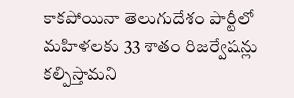కాకపోయినా తెలుగుదేశం పార్టీలో మహిళలకు 33 శాతం రిజర్వేషన్లు కల్పిస్తామని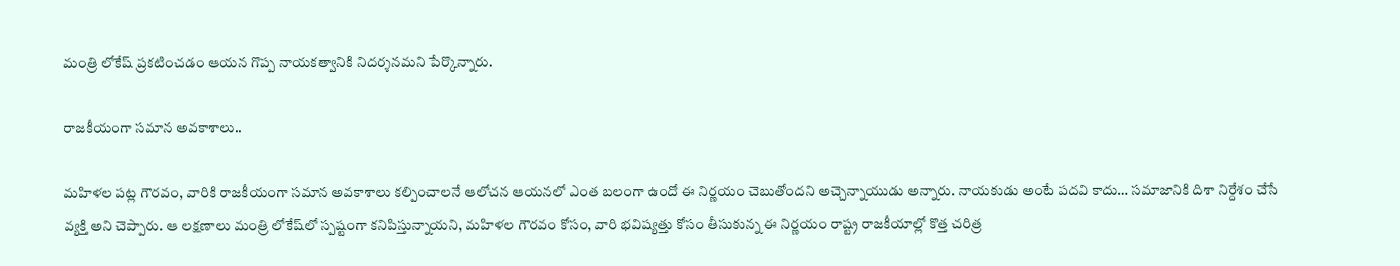మంత్రి లోకేష్ ప్రకటించడం ఆయన గొప్ప నాయకత్వానికి నిదర్శనమని పేర్కొన్నారు.

రాజకీయంగా సమాన అవకాశాలు..

మహిళల పట్ల గౌరవం, వారికి రాజకీయంగా సమాన అవకాశాలు కల్పించాలనే ఆలోచన ఆయనలో ఎంత బలంగా ఉందో ఈ నిర్ణయం చెబుతోందని అచ్చెన్నాయుడు అన్నారు. నాయకుడు అంటే పదవి కాదు… సమాజానికి దిశా నిర్దేశం చేసే వ్యక్తి అని చెప్పారు. ఆ లక్షణాలు మంత్రి లోకేష్‌లో స్పష్టంగా కనిపిస్తున్నాయని, మహిళల గౌరవం కోసం, వారి భవిష్యత్తు కోసం తీసుకున్న ఈ నిర్ణయం రాష్ట్ర రాజకీయాల్లో కొత్త చరిత్ర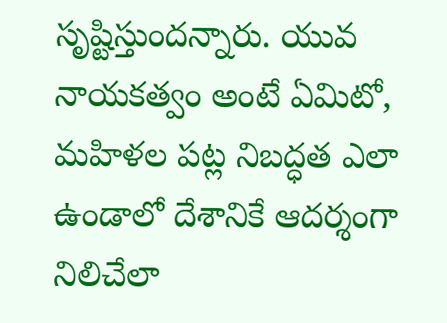సృష్టిస్తుందన్నారు. యువ నాయకత్వం అంటే ఏమిటో, మహిళల పట్ల నిబద్ధత ఎలా ఉండాలో దేశానికే ఆదర్శంగా నిలిచేలా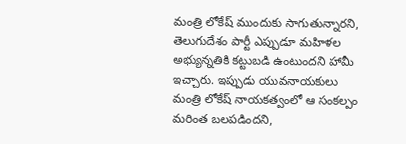మంత్రి లోకేష్ ముందుకు సాగుతున్నారని, తెలుగుదేశం పార్టీ ఎప్పుడూ మహిళల అభ్యున్నతికి కట్టుబడి ఉంటుందని హామీ ఇచ్చారు. ఇప్పుడు యువ‌నాయ‌కులు మంత్రి లోకేష్ నాయకత్వంలో ఆ సంకల్పం మరింత బలపడిందని,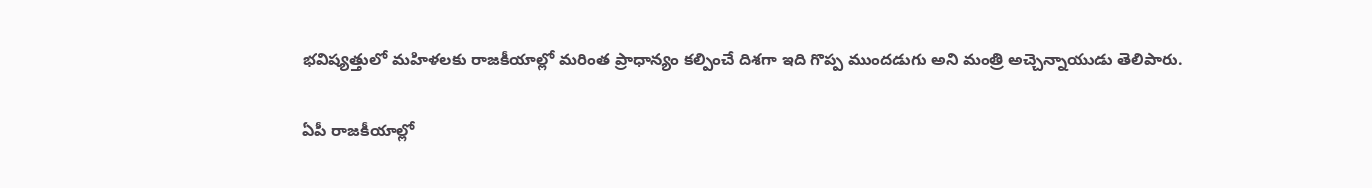భవిష్యత్తులో మహిళలకు రాజకీయాల్లో మరింత ప్రాధాన్యం కల్పించే దిశగా ఇది గొప్ప ముందడుగు అని మంత్రి అచ్చెన్నాయుడు తెలిపారు.

ఏపీ రాజకీయాల్లో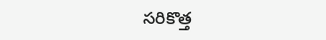సరికొత్త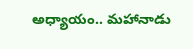అధ్యాయం.. మహానాడు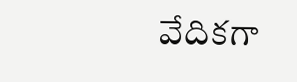వేదికగా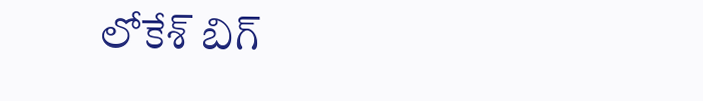లోకేశ్ బిగ్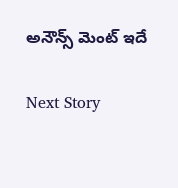అనౌన్స్ మెంట్ ఇదే

Next Story